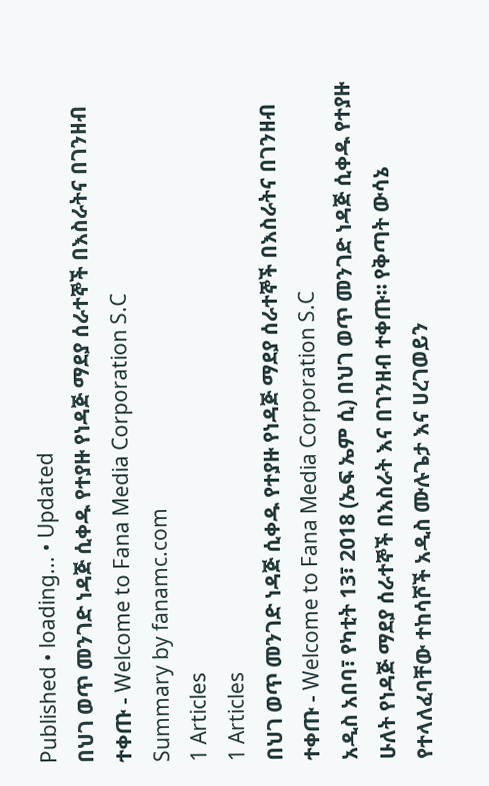Published • loading... • Updated
በህገ ወጥ መንገድ ነዳጅ ሲቀዱ የተያዙ የነዳጅ ማደያ ሰራተኞች በእስራትና በገንዘብ ተቀጡ - Welcome to Fana Media Corporation S.C
Summary by fanamc.com
1 Articles
1 Articles
በህገ ወጥ መንገድ ነዳጅ ሲቀዱ የተያዙ የነዳጅ ማደያ ሰራተኞች በእስራትና በገንዘብ ተቀጡ - Welcome to Fana Media Corporation S.C
አዲስ አበባ፣ የካቲት 13፣ 2018 (ኤፍ ኤም ሲ) በህገ ወጥ መንገድ ነዳጅ ሲቀዱ የተያዙ ሁለት የነዳጅ ማደያ ሰራተኞች በእስራት እና በገንዘብ ተቀጡ። የቅጣት ውሳኔ የተላለፈባቸው ተከሳሾች አዲስ ሙሉጌታ እና ሀረገወይን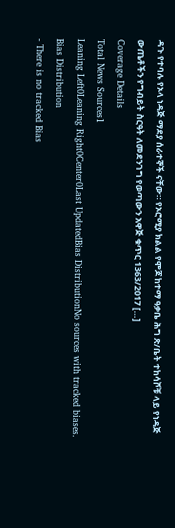ዳጉ የተባሉ የኦላ ነዳጅ ማደያ ሰራተኞች ናቸው። የኦሮሚያ ክልል የሞጆ ከተማ ዓቃቤ ሕግ ጽ/ቤት ተከሳሾቹ ላይ የነዳጅ ውጤቶችን የግብይት ስርዓት ለመደንገግ የወጣውን አዋጅ ቁጥር 1363/2017 […]
Coverage Details
Total News Sources1
Leaning Left0Leaning Right0Center0Last UpdatedBias DistributionNo sources with tracked biases.
Bias Distribution
- There is no tracked Bias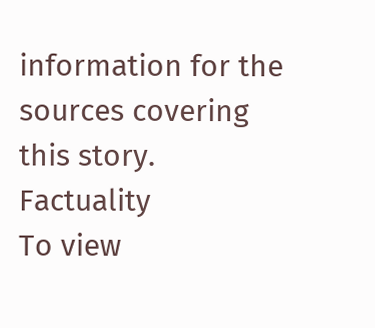information for the sources covering this story.
Factuality
To view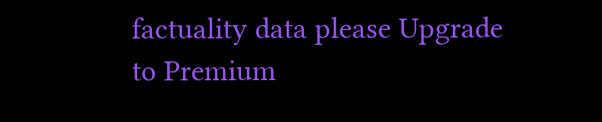factuality data please Upgrade to Premium